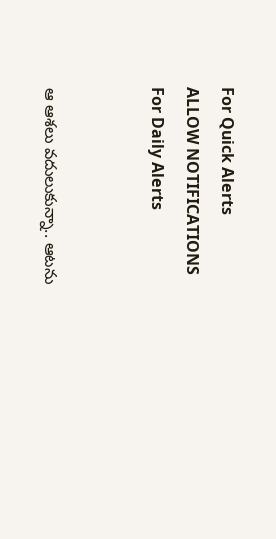For Quick Alerts
ALLOW NOTIFICATIONS
For Daily Alerts


ఆ ఆశలు వదులుకున్నా.. ఆటను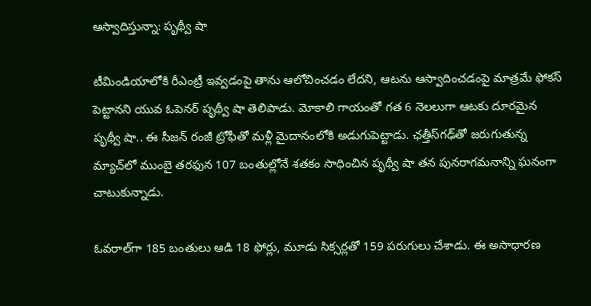ఆస్వాదిస్తున్నా: పృథ్వీ షా

టీమిండియాలోకి రీఎంట్రీ ఇవ్వడంపై తాను ఆలోచించడం లేదని, ఆటను ఆస్వాదించడంపై మాత్రమే ఫోకస్ పెట్టానని యువ ఓపెనర్ పృథ్వీ షా తెలిపాడు. మోకాలి గాయంతో గత 6 నెలలుగా ఆటకు దూరమైన పృథ్వీ షా.. ఈ సీజన్ రంజీ ట్రోఫీతో మళ్లీ మైదానంలోకి అడుగుపెట్టాడు. ఛత్తీస్‌గ‌‌ఢ్‌తో జరుగుతున్న మ్యాచ్‌లో ముంబై తరఫున 107 బంతుల్లోనే శతకం సాధించిన పృథ్వీ షా తన పునరాగమనాన్ని ఘనంగా చాటుకున్నాడు.

ఓవరాల్‌గా 185 బంతులు ఆడి 18 ఫోర్లు, మూడు సిక్సర్లతో 159 పరుగులు చేశాడు. ఈ అసాధారణ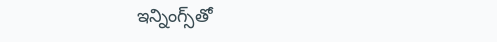ఇన్నింగ్స్‌తో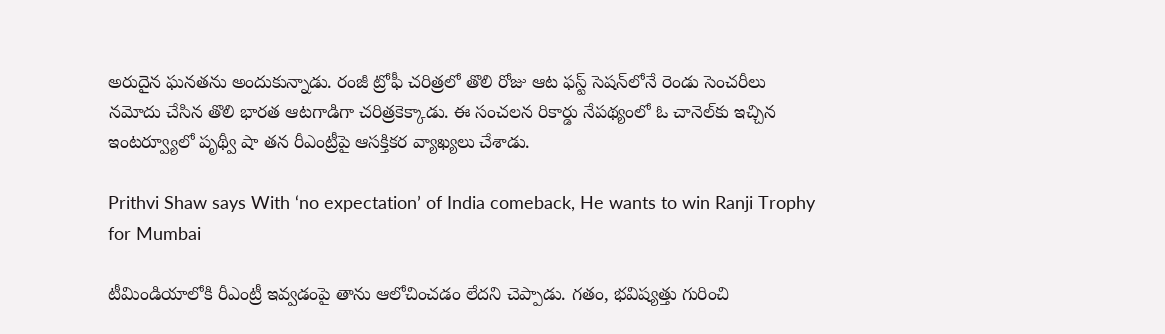అరుదైన ఘనతను అందుకున్నాడు. రంజీ ట్రోఫీ చరిత్రలో తొలి రోజు ఆట ఫస్ట్ సెషన్‌లోనే రెండు సెంచరీలు నమోదు చేసిన తొలి భారత ఆటగాడిగా చరిత్రకెక్కాడు. ఈ సంచలన రికార్డు నేపథ్యంలో ఓ చానెల్‌కు ఇచ్చిన ఇంటర్వ్యూలో పృథ్వీ షా తన రీఎంట్రీపై ఆసక్తికర వ్యాఖ్యలు చేశాడు.

Prithvi Shaw says With ‘no expectation’ of India comeback, He wants to win Ranji Trophy for Mumbai

టీమిండియాలోకి రీఎంట్రీ ఇవ్వడంపై తాను ఆలోచించడం లేదని చెప్పాడు. గతం, భవిష్యత్తు గురించి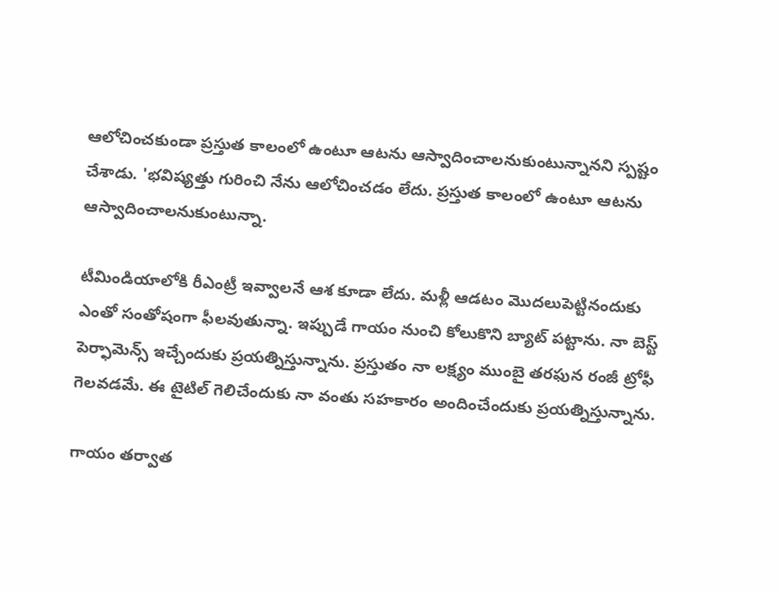ఆలోచించకుండా ప్రస్తుత కాలంలో ఉంటూ ఆటను ఆస్వాదించాలనుకుంటున్నానని స్పష్టం చేశాడు. 'భవిష్యత్తు గురించి నేను ఆలోచించడం లేదు. ప్రస్తుత కాలంలో ఉంటూ ఆటను ఆస్వాదించాలనుకుంటున్నా.

టీమిండియాలోకి రీఎంట్రీ ఇవ్వాలనే ఆశ కూడా లేదు. మళ్లీ ఆడటం మొదలుపెట్టినందుకు ఎంతో సంతోషంగా ఫీలవుతున్నా. ఇప్పుడే గాయం నుంచి కోలుకొని బ్యాట్ పట్టాను. నా బెస్ట్ పెర్ఫామెన్స్ ఇచ్చేందుకు ప్రయత్నిస్తున్నాను. ప్రస్తుతం నా లక్ష్యం ముంబై తరఫున రంజీ ట్రోఫీ గెలవడమే. ఈ టైటిల్ గెలిచేందుకు నా వంతు సహకారం అందించేందుకు ప్రయత్నిస్తున్నాను.

గాయం తర్వాత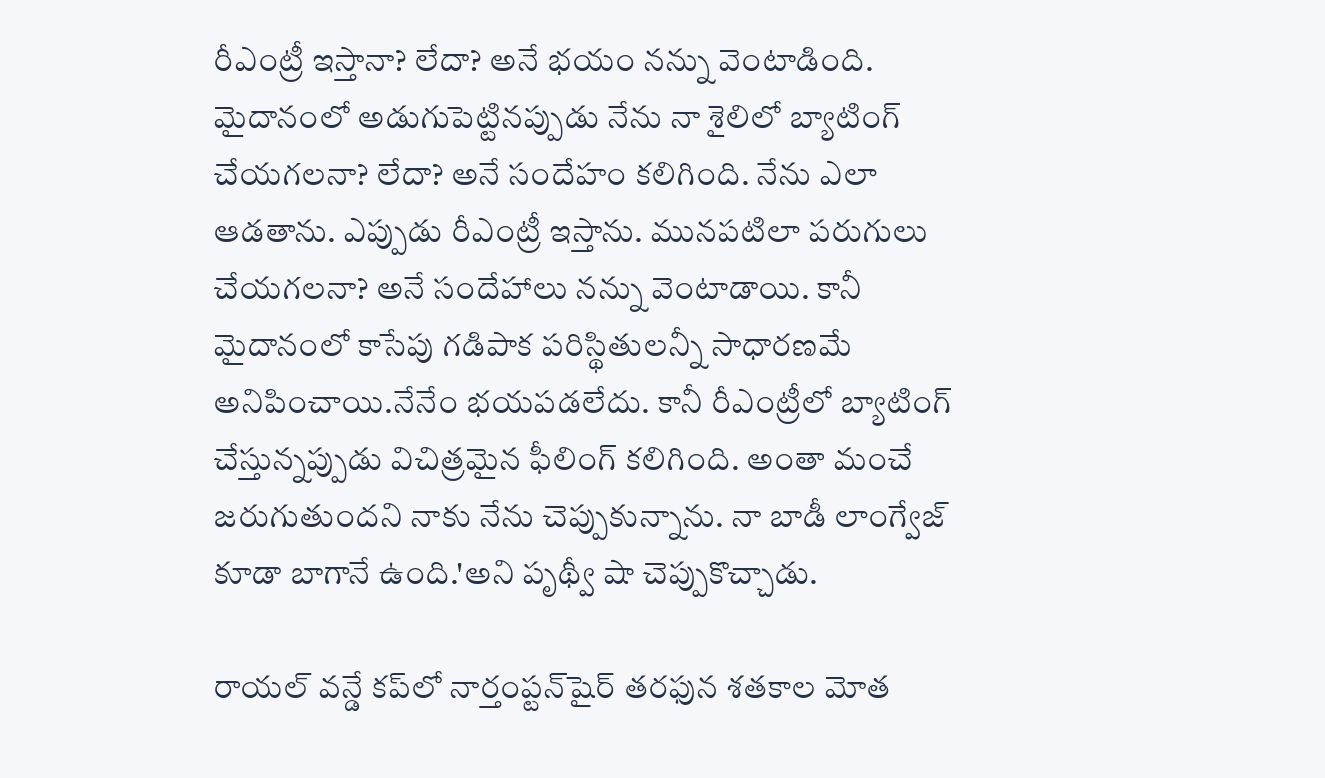రీఎంట్రీ ఇస్తానా? లేదా? అనే భయం నన్ను వెంటాడింది. మైదానంలో అడుగుపెట్టినప్పుడు నేను నా శైలిలో బ్యాటింగ్ చేయగలనా? లేదా? అనే సందేహం కలిగింది. నేను ఎలా ఆడతాను. ఎప్పుడు రీఎంట్రీ ఇస్తాను. మునపటిలా పరుగులు చేయగలనా? అనే సందేహాలు నన్ను వెంటాడాయి. కానీ మైదానంలో కాసేపు గడిపాక పరిస్థితులన్నీ సాధారణమే అనిపించాయి.నేనేం భయపడలేదు. కానీ రీఎంట్రీలో బ్యాటింగ్ చేస్తున్నప్పుడు విచిత్రమైన ఫీలింగ్ కలిగింది. అంతా మంచే జరుగుతుందని నాకు నేను చెప్పుకున్నాను. నా బాడీ లాంగ్వేజ్ కూడా బాగానే ఉంది.'అని పృథ్వీ షా చెప్పుకొచ్చాడు.

రాయల్ వన్డే కప్‌లో నార్తంప్టన్‌షైర్ తరఫున శతకాల మోత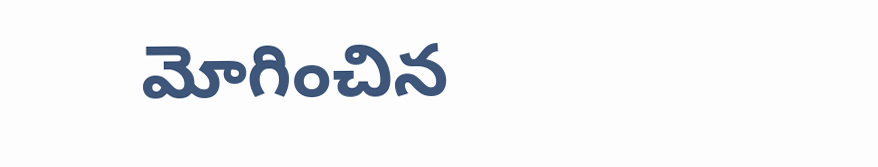మోగించిన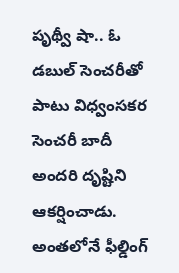పృథ్వీ షా.. ఓ డబుల్ సెంచరీతో పాటు విధ్వంసకర సెంచరీ బాదీ అందరి దృష్టిని ఆకర్షించాడు. అంతలోనే ఫీల్డింగ్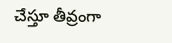చేస్తూ తీవ్రంగా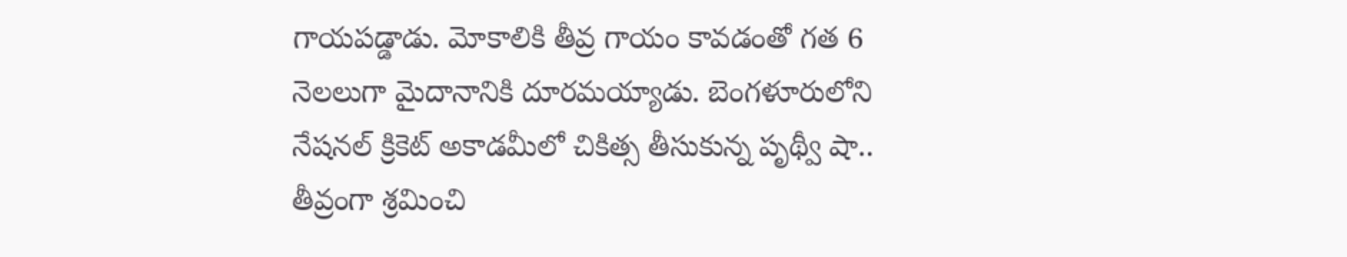గాయపడ్డాడు. మోకాలికి తీవ్ర గాయం కావడంతో గత 6 నెలలుగా మైదానానికి దూరమయ్యాడు. బెంగళూరులోని నేషనల్ క్రికెట్ అకాడమీలో చికిత్స తీసుకున్న పృథ్వీ షా.. తీవ్రంగా శ్రమించి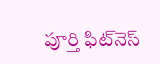పూర్తి ఫిట్‌నెస్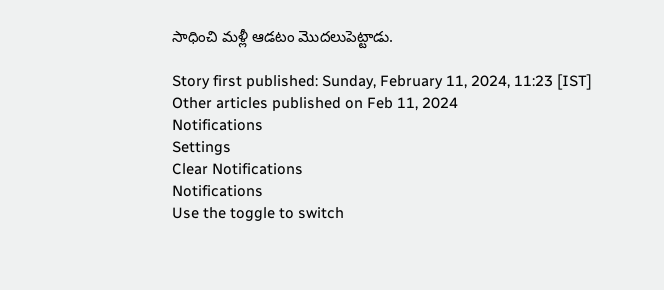సాధించి మళ్లీ ఆడటం మొదలుపెట్టాడు.

Story first published: Sunday, February 11, 2024, 11:23 [IST]
Other articles published on Feb 11, 2024
Notifications
Settings
Clear Notifications
Notifications
Use the toggle to switch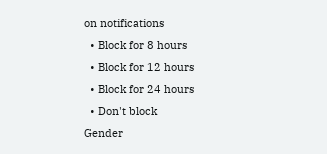on notifications
  • Block for 8 hours
  • Block for 12 hours
  • Block for 24 hours
  • Don't block
Gender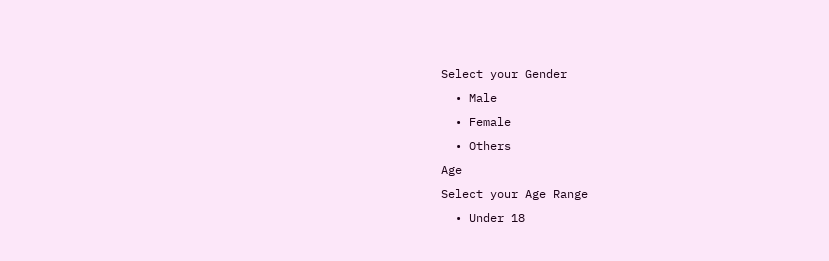Select your Gender
  • Male
  • Female
  • Others
Age
Select your Age Range
  • Under 18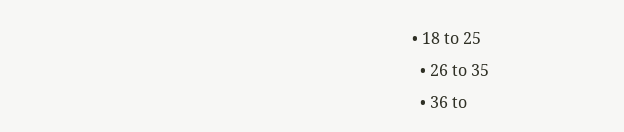• 18 to 25
  • 26 to 35
  • 36 to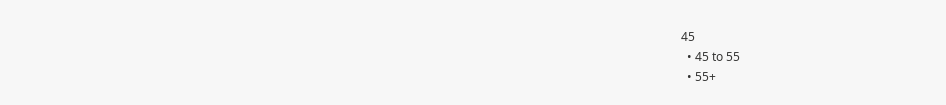45
  • 45 to 55
  • 55+